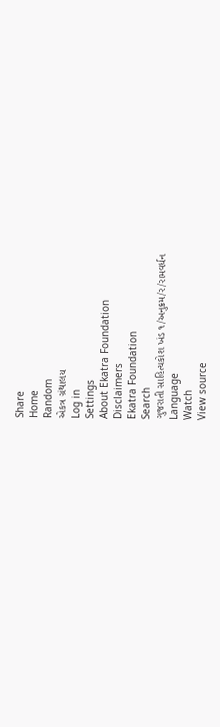Share
Home
Random
એકત્ર ગ્રંથાલય
Log in
Settings
About Ekatra Foundation
Disclaimers
Ekatra Foundation
Search
ગુજરાતી સાહિત્યકોશ ખંડ ૧/અનુક્રમ/ર/રામવર્ધન
Language
Watch
View source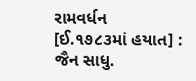રામવર્ધન
[ઈ.૧૭૮૩માં હયાત] : જૈન સાધુ.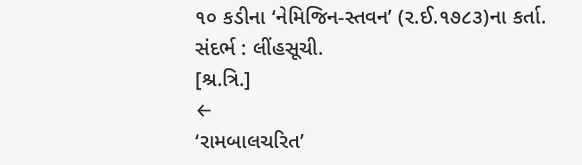૧૦ કડીના ‘નેમિજિન-સ્તવન’ (ર.ઈ.૧૭૮૩)ના કર્તા.
સંદર્ભ : લીંહસૂચી.
[શ્ર.ત્રિ.]
←
‘રામબાલચરિત’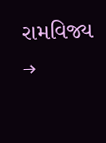રામવિજ્ય
→